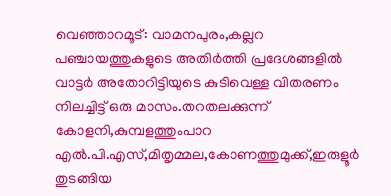വെഞ്ഞാറമൂട്: വാമനപുരം,കല്ലറ പഞ്ചായത്തുകളുടെ അതിർത്തി പ്രദേശങ്ങളിൽ വാട്ടർ അതോറിട്ടിയുടെ കുടിവെള്ള വിതരണം നിലച്ചിട്ട് ഒരു മാസം.തറതലക്കുന്ന് കോളനി,കുമ്പളത്തുംപാറ എൽ.പി.എസ്,മിതൃമ്മല,കോണത്തുമുക്ക്,ഇരുളൂർ തുടങ്ങിയ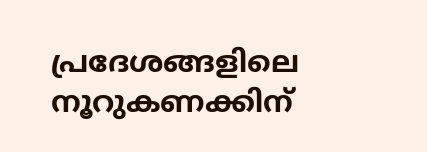പ്രദേശങ്ങളിലെ നൂറുകണക്കിന്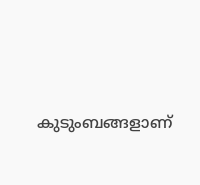കുടുംബങ്ങളാണ്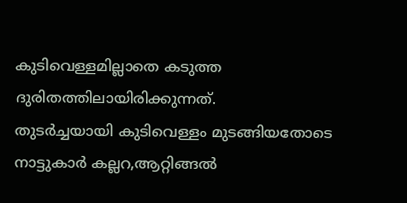കുടിവെള്ളമില്ലാതെ കടുത്ത ദുരിതത്തിലായിരിക്കുന്നത്.
തുടർച്ചയായി കുടിവെള്ളം മുടങ്ങിയതോടെ നാട്ടുകാർ കല്ലറ,ആറ്റിങ്ങൽ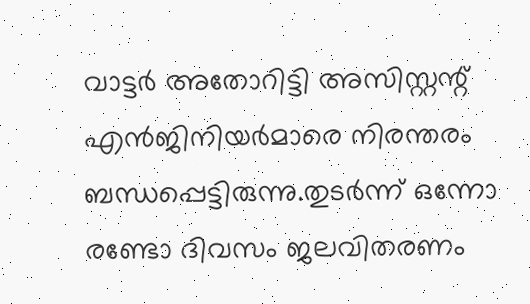വാട്ടർ അതോറിട്ടി അസിസ്റ്റന്റ് എൻജിനിയർമാരെ നിരന്തരം ബന്ധപ്പെട്ടിരുന്നു.തുടർന്ന് ഒന്നോ രണ്ടോ ദിവസം ജലവിതരണം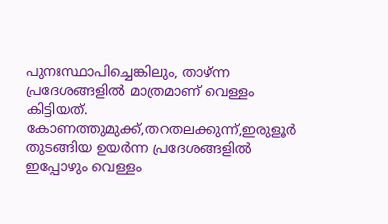പുനഃസ്ഥാപിച്ചെങ്കിലും, താഴ്ന്ന പ്രദേശങ്ങളിൽ മാത്രമാണ് വെള്ളം കിട്ടിയത്. കോണത്തുമുക്ക്,തറതലക്കുന്ന്,ഇരുളൂർ തുടങ്ങിയ ഉയർന്ന പ്രദേശങ്ങളിൽ ഇപ്പോഴും വെള്ളം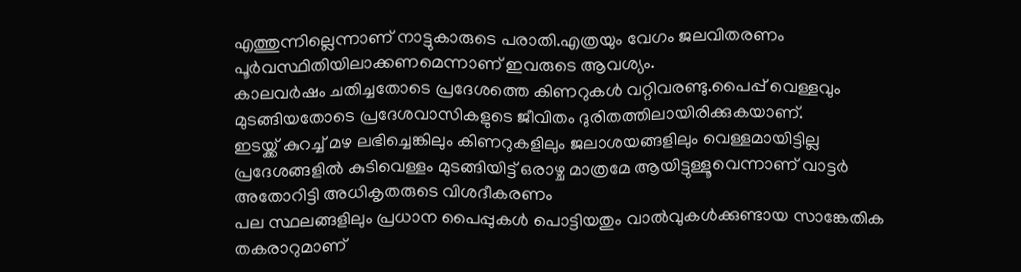എത്തുന്നില്ലെന്നാണ് നാട്ടുകാരുടെ പരാതി.എത്രയും വേഗം ജലവിതരണം പൂർവസ്ഥിതിയിലാക്കണമെന്നാണ് ഇവരുടെ ആവശ്യം.
കാലവർഷം ചതിച്ചതോടെ പ്രദേശത്തെ കിണറുകൾ വറ്റിവരണ്ടു.പൈപ്പ് വെള്ളവും മുടങ്ങിയതോടെ പ്രദേശവാസികളുടെ ജീവിതം ദുരിതത്തിലായിരിക്കുകയാണ്.
ഇടയ്ക്ക് കുറച്ച് മഴ ലഭിച്ചെങ്കിലും കിണറുകളിലും ജലാശയങ്ങളിലും വെള്ളമായിട്ടില്ല
പ്രദേശങ്ങളിൽ കുടിവെള്ളം മുടങ്ങിയിട്ട് ഒരാഴ്ച മാത്രമേ ആയിട്ടുള്ളൂവെന്നാണ് വാട്ടർ അതോറിട്ടി അധികൃതരുടെ വിശദീകരണം
പല സ്ഥലങ്ങളിലും പ്രധാന പൈപ്പുകൾ പൊട്ടിയതും വാൽവുകൾക്കുണ്ടായ സാങ്കേതിക തകരാറുമാണ്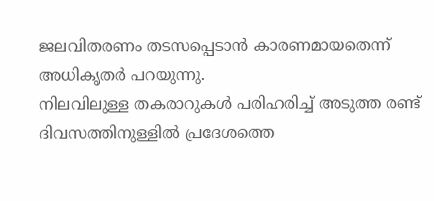ജലവിതരണം തടസപ്പെടാൻ കാരണമായതെന്ന് അധികൃതർ പറയുന്നു.
നിലവിലുള്ള തകരാറുകൾ പരിഹരിച്ച് അടുത്ത രണ്ട് ദിവസത്തിനുള്ളിൽ പ്രദേശത്തെ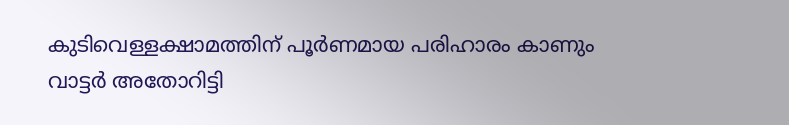കുടിവെള്ളക്ഷാമത്തിന് പൂർണമായ പരിഹാരം കാണും
വാട്ടർ അതോറിട്ടി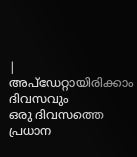|
അപ്ഡേറ്റായിരിക്കാം ദിവസവും
ഒരു ദിവസത്തെ പ്രധാന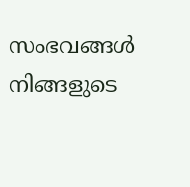സംഭവങ്ങൾ നിങ്ങളുടെ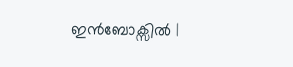ഇൻബോക്സിൽ |